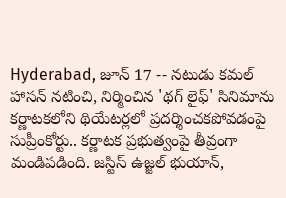Hyderabad, జూన్ 17 -- నటుడు కమల్ హాసన్ నటించి, నిర్మించిన 'థగ్ లైఫ్' సినిమాను కర్ణాటకలోని థియేటర్లలో ప్రదర్శించకపోవడంపై సుప్రీంకోర్టు.. కర్ణాటక ప్రభుత్వంపై తీవ్రంగా మండిపడింది. జస్టిస్ ఉజ్జల్ భుయాన్,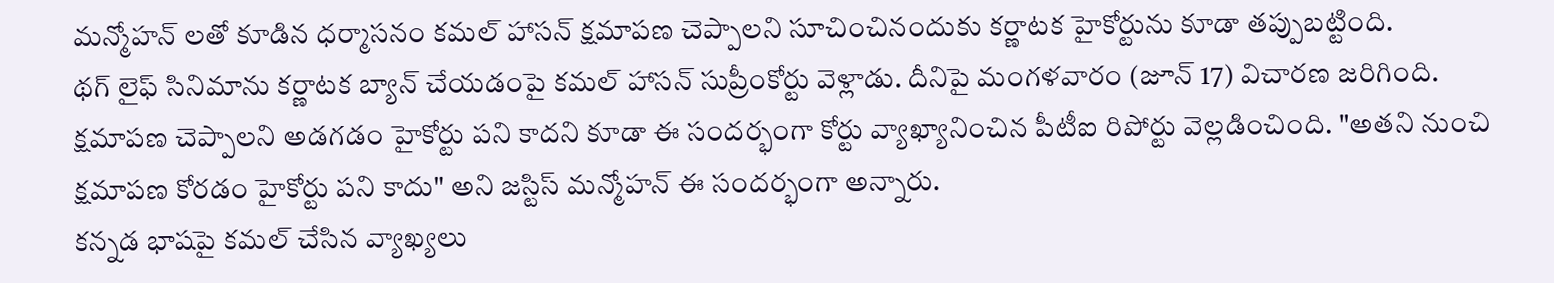మన్మోహన్ లతో కూడిన ధర్మాసనం కమల్ హాసన్ క్షమాపణ చెప్పాలని సూచించినందుకు కర్ణాటక హైకోర్టును కూడా తప్పుబట్టింది.
థగ్ లైఫ్ సినిమాను కర్ణాటక బ్యాన్ చేయడంపై కమల్ హాసన్ సుప్రీంకోర్టు వెళ్లాడు. దీనిపై మంగళవారం (జూన్ 17) విచారణ జరిగింది. క్షమాపణ చెప్పాలని అడగడం హైకోర్టు పని కాదని కూడా ఈ సందర్భంగా కోర్టు వ్యాఖ్యానించిన పీటీఐ రిపోర్టు వెల్లడించింది. "అతని నుంచి క్షమాపణ కోరడం హైకోర్టు పని కాదు" అని జస్టిస్ మన్మోహన్ ఈ సందర్భంగా అన్నారు.
కన్నడ భాషపై కమల్ చేసిన వ్యాఖ్యలు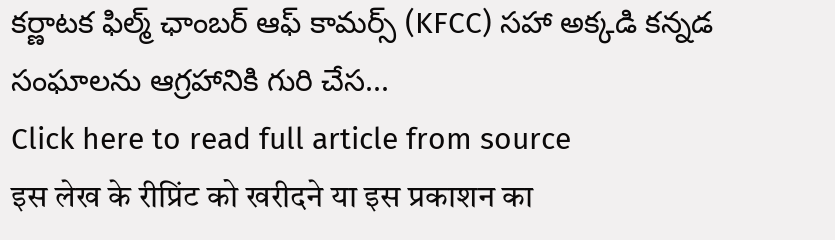కర్ణాటక ఫిల్మ్ ఛాంబర్ ఆఫ్ కామర్స్ (KFCC) సహా అక్కడి కన్నడ సంఘాలను ఆగ్రహానికి గురి చేస...
Click here to read full article from source
इस लेख के रीप्रिंट को खरीदने या इस प्रकाशन का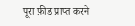पूरा फ़ीड प्राप्त करने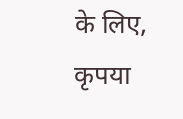के लिए, कृपया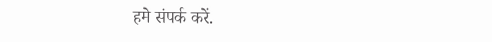हमे संपर्क करें.